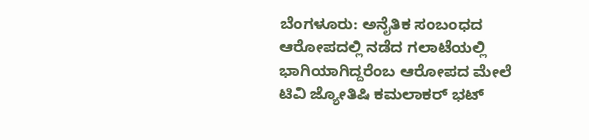ಬೆಂಗಳೂರು: ಅನೈತಿಕ ಸಂಬಂಧದ ಆರೋಪದಲ್ಲಿ ನಡೆದ ಗಲಾಟೆಯಲ್ಲಿ ಭಾಗಿಯಾಗಿದ್ದರೆಂಬ ಆರೋಪದ ಮೇಲೆ ಟಿವಿ ಜ್ಯೋತಿಷಿ ಕಮಲಾಕರ್ ಭಟ್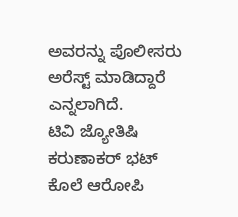ಅವರನ್ನು ಪೊಲೀಸರು ಅರೆಸ್ಟ್ ಮಾಡಿದ್ದಾರೆ ಎನ್ನಲಾಗಿದೆ.
ಟಿವಿ ಜ್ಯೋತಿಷಿ ಕರುಣಾಕರ್ ಭಟ್ ಕೊಲೆ ಆರೋಪಿ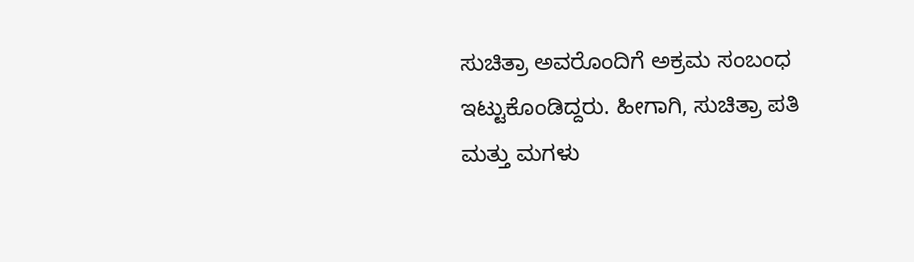ಸುಚಿತ್ರಾ ಅವರೊಂದಿಗೆ ಅಕ್ರಮ ಸಂಬಂಧ ಇಟ್ಟುಕೊಂಡಿದ್ದರು. ಹೀಗಾಗಿ, ಸುಚಿತ್ರಾ ಪತಿ ಮತ್ತು ಮಗಳು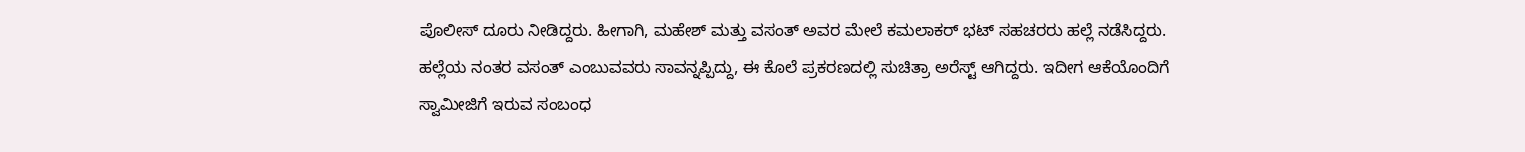ಪೊಲೀಸ್ ದೂರು ನೀಡಿದ್ದರು. ಹೀಗಾಗಿ, ಮಹೇಶ್ ಮತ್ತು ವಸಂತ್ ಅವರ ಮೇಲೆ ಕಮಲಾಕರ್ ಭಟ್ ಸಹಚರರು ಹಲ್ಲೆ ನಡೆಸಿದ್ದರು.
ಹಲ್ಲೆಯ ನಂತರ ವಸಂತ್ ಎಂಬುವವರು ಸಾವನ್ನಪ್ಪಿದ್ದು, ಈ ಕೊಲೆ ಪ್ರಕರಣದಲ್ಲಿ ಸುಚಿತ್ರಾ ಅರೆಸ್ಟ್ ಆಗಿದ್ದರು. ಇದೀಗ ಆಕೆಯೊಂದಿಗೆ ಸ್ವಾಮೀಜಿಗೆ ಇರುವ ಸಂಬಂಧ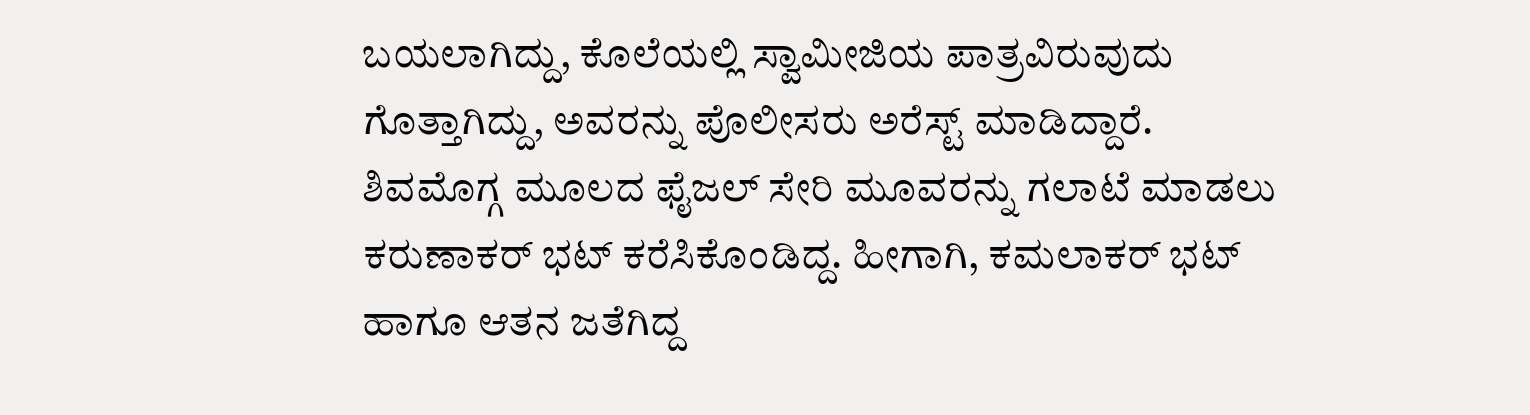ಬಯಲಾಗಿದ್ದು, ಕೊಲೆಯಲ್ಲಿ ಸ್ವಾಮೀಜಿಯ ಪಾತ್ರವಿರುವುದು ಗೊತ್ತಾಗಿದ್ದು, ಅವರನ್ನು ಪೊಲೀಸರು ಅರೆಸ್ಟ್ ಮಾಡಿದ್ದಾರೆ.
ಶಿವಮೊಗ್ಗ ಮೂಲದ ಫೈಜಲ್ ಸೇರಿ ಮೂವರನ್ನು ಗಲಾಟೆ ಮಾಡಲು ಕರುಣಾಕರ್ ಭಟ್ ಕರೆಸಿಕೊಂಡಿದ್ದ. ಹೀಗಾಗಿ, ಕಮಲಾಕರ್ ಭಟ್ ಹಾಗೂ ಆತನ ಜತೆಗಿದ್ದ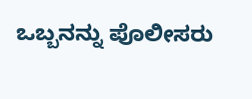ಒಬ್ಬನನ್ನು ಪೊಲೀಸರು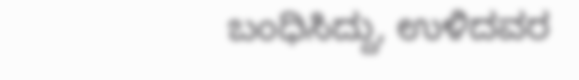ಬಂಧಿಸಿದ್ದು, ಉಳಿದವರ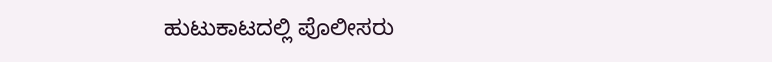ಹುಟುಕಾಟದಲ್ಲಿ ಪೊಲೀಸರು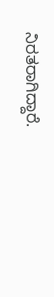ನಿರತರಾಗಿದ್ದಾರೆ.